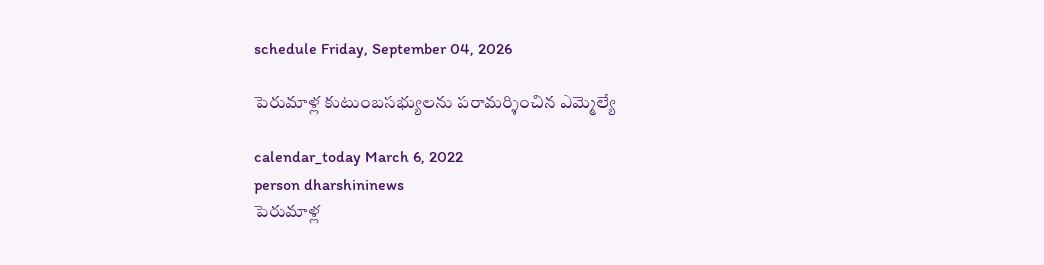schedule Friday, September 04, 2026

పెరుమాళ్ల కుటుంబసభ్యులను పరామర్శించిన ఎమ్మెల్యే

calendar_today March 6, 2022
person dharshininews
పెరుమాళ్ల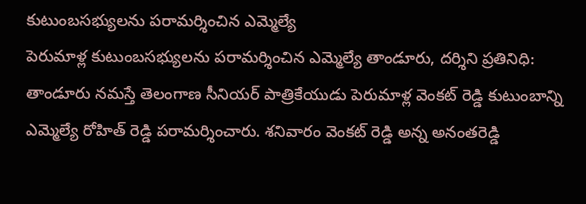కుటుంబసభ్యులను పరామర్శించిన ఎమ్మెల్యే
పెరుమాళ్ల కుటుంబసభ్యులను పరామర్శించిన ఎమ్మెల్యే తాండూరు, ద‌ర్శిని ప్ర‌తినిధి: తాండూరు నమస్తే తెలంగాణ సీనియర్ పాత్రికేయుడు పెరుమాళ్ల వెంకట్ రెడ్డి కుటుంబాన్ని ఎమ్మెల్యే రోహిత్ రెడ్డి ప‌రామ‌ర్శించారు. శ‌నివారం వెంక‌ట్ రెడ్డి అన్న అనంతరెడ్డి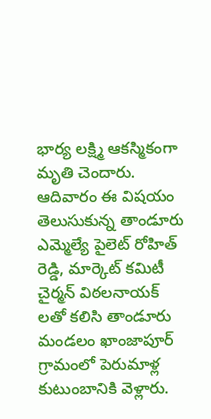భార్య లక్ష్మి ఆకస్మికంగా మృతి చెందారు. ఆదివారం ఈ విష‌యం తెలుసుకున్న తాండూరు ఎమ్మెల్యే పైలెట్ రోహిత్ రెడ్డి, మార్కెట్ కమిటీ చైర్మన్ విఠలనాయక్ ల‌తో క‌లిసి తాండూరు మండ‌లం ఖాంజాపూర్ గ్రామంలో పెరుమాళ్ల కుటుంబానికి వెళ్లారు.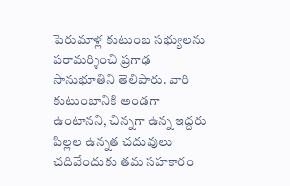పెరుమాళ్ల కుటుంబ సభ్యులను పరామర్శించి ప్రగాఢ సానుభూతిని తెలిపారు. వారి కుటుంబానికి అండగా ఉంటానని, చిన్నగా ఉన్న ఇద్దరు పిల్లల ఉన్నత చదువులు చదివేందుకు తమ సహకారం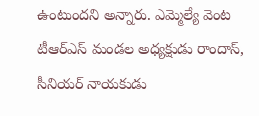ఉంటుందని అన్నారు. ఎమ్మెల్యే వెంట టీఆర్ఎస్ మండల అధ్యక్షుడు రాందాస్, సీనియర్ నాయకుడు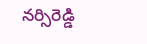నర్సిరెడ్డి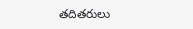త‌దిత‌రులు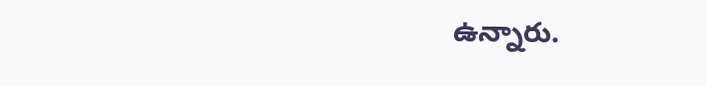ఉన్నారు.